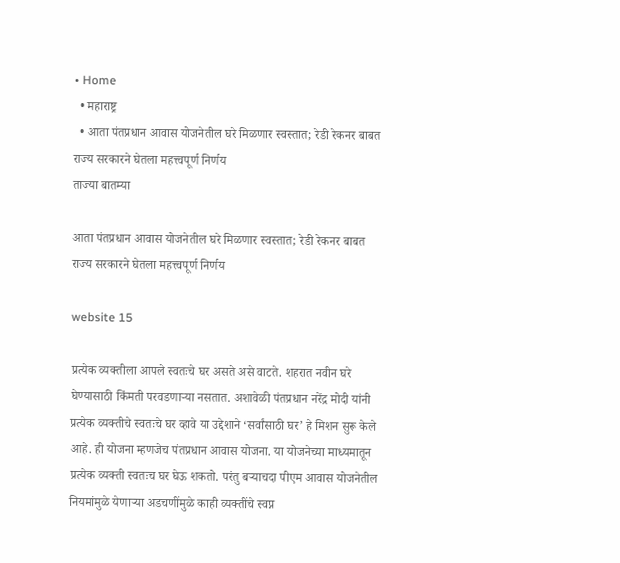• Home
  • महाराष्ट्र
  • आता पंतप्रधान आवास योजनेतील घरे मिळणार स्वस्तात; रेडी रेकनर बाबत राज्य सरकारने घेतला महत्त्वपूर्ण निर्णय
ताज्या बातम्या

आता पंतप्रधान आवास योजनेतील घरे मिळणार स्वस्तात; रेडी रेकनर बाबत राज्य सरकारने घेतला महत्त्वपूर्ण निर्णय

website 15

प्रत्येक व्यक्तीला आपले स्वतःचे घर असते असे वाटते. शहरात नवीन घरे घेण्यासाठी किंमती परवडणाऱ्या नसतात. अशावेळी पंतप्रधान नरेंद्र मोदी यांनी प्रत्येक व्यक्तीचे स्वतःचे घर व्हावे या उद्देशाने ‘सर्वांसाठी घर’ हे मिशन सुरू केले आहे. ही योजना म्हणजेच पंतप्रधान आवास योजना. या योजनेच्या माध्यमातून प्रत्येक व्यक्ती स्वतःच घर घेऊ शकतो. परंतु बऱ्याचदा पीएम आवास योजनेतील नियमांमुळे येणाऱ्या अडचणींमुळे काही व्यक्तींचे स्वप्न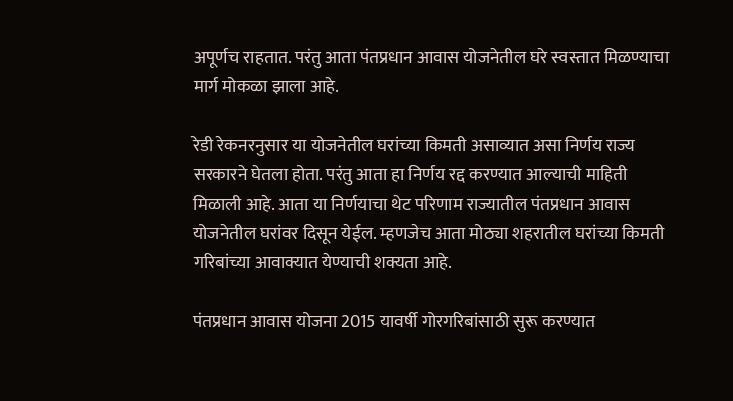अपूर्णच राहतात. परंतु आता पंतप्रधान आवास योजनेतील घरे स्वस्तात मिळण्याचा मार्ग मोकळा झाला आहे.

रेडी रेकनरनुसार या योजनेतील घरांच्या किमती असाव्यात असा निर्णय राज्य सरकारने घेतला होता. परंतु आता हा निर्णय रद्द करण्यात आल्याची माहिती मिळाली आहे. आता या निर्णयाचा थेट परिणाम राज्यातील पंतप्रधान आवास योजनेतील घरांवर दिसून येईल. म्हणजेच आता मोठ्या शहरातील घरांच्या किमती गरिबांच्या आवाक्यात येण्याची शक्यता आहे.

पंतप्रधान आवास योजना 2015 यावर्षी गोरगरिबांसाठी सुरू करण्यात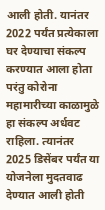आली होती. यानंतर 2022 पर्यंत प्रत्येकाला घर देण्याचा संकल्प करण्यात आला होता परंतु कोरोना महामारीच्या काळामुळे हा संकल्प अर्धवट राहिला. त्यानंतर 2025 डिसेंबर पर्यंत या योजनेला मुदतवाढ देण्यात आली होती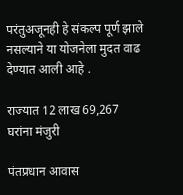परंतुअजूनही हे संकल्प पूर्ण झाले नसल्याने या योजनेला मुदत वाढ देण्यात आली आहे .

राज्यात 12 लाख 69,267 घरांना मंजुरी

पंतप्रधान आवास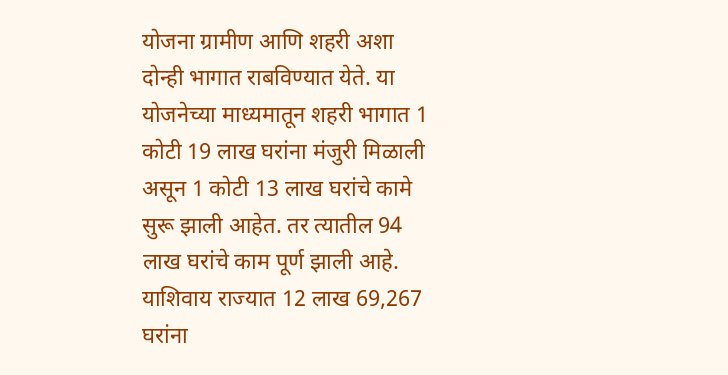योजना ग्रामीण आणि शहरी अशा दोन्ही भागात राबविण्यात येते. या योजनेच्या माध्यमातून शहरी भागात 1 कोटी 19 लाख घरांना मंजुरी मिळाली असून 1 कोटी 13 लाख घरांचे कामे सुरू झाली आहेत. तर त्यातील 94 लाख घरांचे काम पूर्ण झाली आहे. याशिवाय राज्यात 12 लाख 69,267 घरांना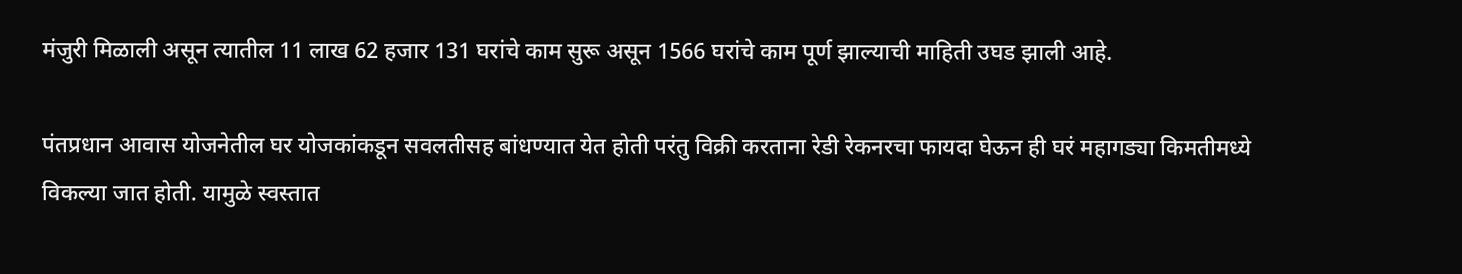मंजुरी मिळाली असून त्यातील 11 लाख 62 हजार 131 घरांचे काम सुरू असून 1566 घरांचे काम पूर्ण झाल्याची माहिती उघड झाली आहे.

पंतप्रधान आवास योजनेतील घर योजकांकडून सवलतीसह बांधण्यात येत होती परंतु विक्री करताना रेडी रेकनरचा फायदा घेऊन ही घरं महागड्या किमतीमध्ये विकल्या जात होती. यामुळे स्वस्तात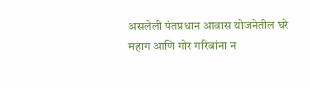असलेली पंतप्रधान आवास योजनेतील घरे महाग आणि गोर गरिबांना न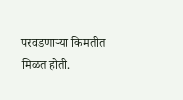परवडणाऱ्या किमतीत मिळत होती.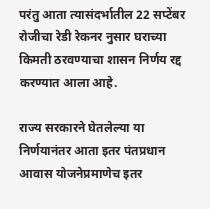परंतु आता त्यासंदर्भातील 22 सप्टेंबर रोजीचा रेडी रेकनर नुसार घराच्या किमती ठरवण्याचा शासन निर्णय रद्द करण्यात आला आहे.

राज्य सरकारने घेतलेल्या या निर्णयानंतर आता इतर पंतप्रधान आवास योजनेप्रमाणेच इतर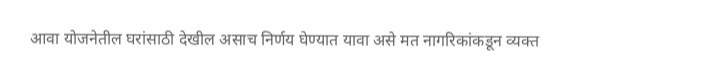आवा योजनेतील घरांसाठी देखील असाच निर्णय घेण्यात यावा असे मत नागरिकांकडून व्यक्त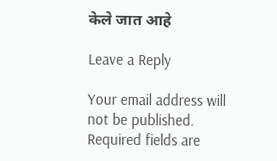केले जात आहे

Leave a Reply

Your email address will not be published. Required fields are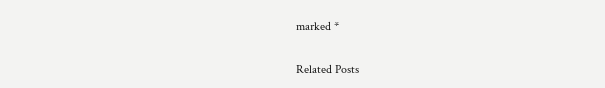marked *

Related Posts